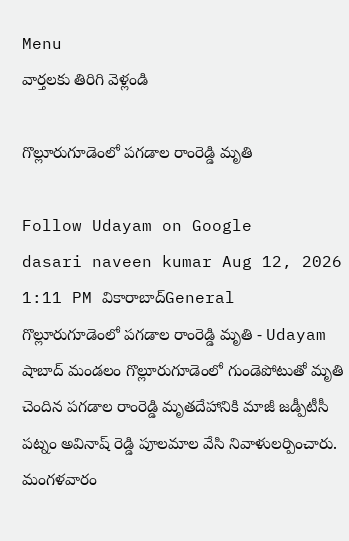Menu
వార్తలకు తిరిగి వెళ్లండి

గొల్లూరుగూడెంలో పగడాల రాంరెడ్డి మృతి

Follow Udayam on Google
dasari naveen kumar Aug 12, 2026 1:11 PM వికారాబాద్General
గొల్లూరుగూడెంలో పగడాల రాంరెడ్డి మృతి - Udayam
షాబాద్‌ మండలం గొల్లూరుగూడెంలో గుండెపోటుతో మృతి చెందిన పగడాల రాంరెడ్డి మృతదేహానికి మాజీ జడ్పీటీసీ పట్నం అవినాష్ రెడ్డి పూలమాల వేసి నివాళులర్పించారు. మంగళవారం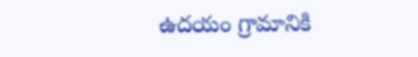ఉదయం గ్రామానికి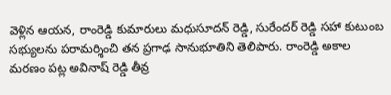వెళ్లిన ఆయన, రాంరెడ్డి కుమారులు మధుసూదన్ రెడ్డి, సురేందర్ రెడ్డి సహా కుటుంబ సభ్యులను పరామర్శించి తన ప్రగాఢ సానుభూతిని తెలిపారు. రాంరెడ్డి అకాల మరణం పట్ల అవినాష్ రెడ్డి తీవ్ర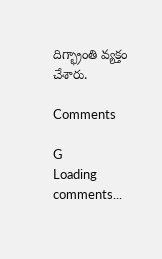దిగ్భ్రాంతి వ్యక్తం చేశారు.

Comments

G
Loading comments...